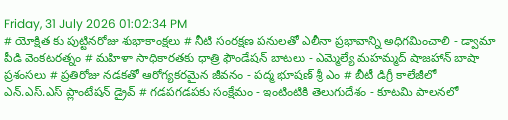Friday, 31 July 2026 01:02:34 PM
# యోక్షిత కు పుట్టినరోజు శుభాకాంక్షలు # నీటి సంరక్షణ పనులతో ఎలీనా ప్రభావాన్ని అధిగమించాలి - డ్వామా పీడి వెంకటరత్నం # మహిళా సాధికారతకు ధాత్రి ఫౌండేషన్ బాటలు - ఎమ్మెల్యే మహమ్మద్ షాజహాన్ బాషా ప్రశంసలు # ప్రతిరోజు నడకతో ఆరోగ్యకరమైన జీవనం - పద్మ భూషణ్ శ్రీ ఎం # బీటీ డిగ్రీ కాలేజీలో ఎన్.ఎస్.ఎస్ ప్లాంటేషన్ డ్రైవ్ # గడపగడపకు సంక్షేమం - ఇంటింటికి తెలుగుదేశం - కూటమి పాలనలో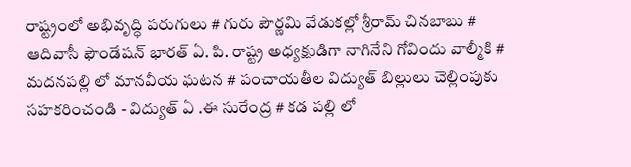రాష్ట్రంలో అభివృద్ధి పరుగులు # గురు పౌర్ణమి వేడుకల్లో శ్రీరామ్ చినబాబు # ఆదివాసీ ఫౌండేషన్ భారత్ ఏ. పి. రాష్ట్ర అధ్యక్షుడిగా నాగినేని గోవిందు వాల్మీకి # మదనపల్లి లో మానవీయ ఘటన # పంచాయతీల విద్యుత్ బిల్లులు చెల్లింపుకు సహకరించండి - విద్యుత్ ఏ .ఈ సురేంద్ర # కడ పల్లి లో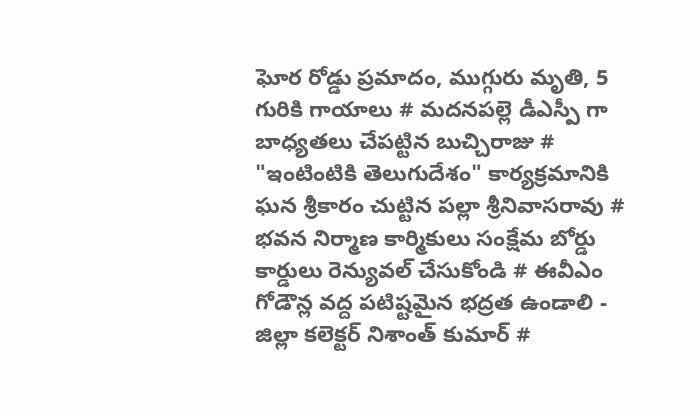ఘోర రోడ్డు ప్రమాదం, ముగ్గురు మృతి, 5 గురికి గాయాలు # మదనపల్లె డీఎస్పీ గా బాధ్యతలు చేపట్టిన బుచ్చిరాజు # "ఇంటింటికి తెలుగుదేశం" కార్యక్రమానికి ఘన శ్రీకారం చుట్టిన పల్లా శ్రీనివాసరావు # భవన నిర్మాణ కార్మికులు సంక్షేమ బోర్డు కార్డులు రెన్యువల్ చేసుకోండి # ఈవీఎం గోడౌన్ల వద్ద పటిష్టమైన భద్రత ఉండాలి - జిల్లా కలెక్టర్ నిశాంత్ కుమార్ #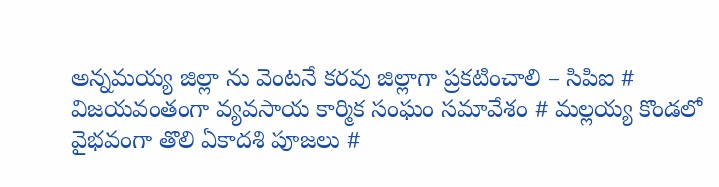అన్నమయ్య జిల్లా ను వెంటనే కరవు జిల్లాగా ప్రకటించాలి – సిపిఐ # విజయవంతంగా వ్యవసాయ కార్మిక సంఘం సమావేశం # మల్లయ్య కొండలో వైభవంగా తొలి ఏకాదశి పూజలు #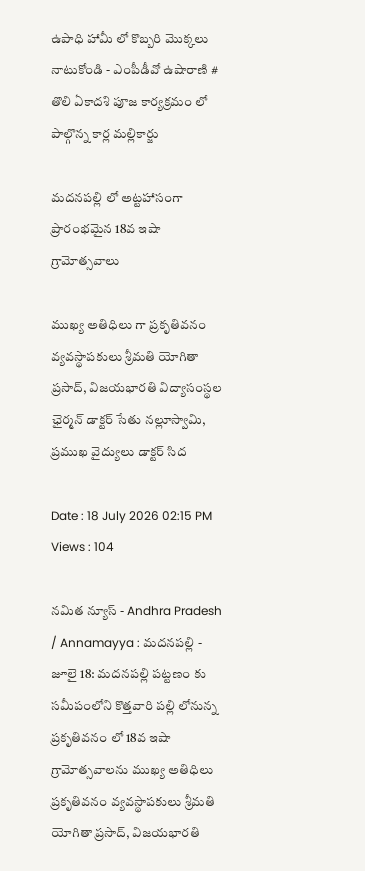ఉపాధి హామీ లో కొబ్బరి మొక్కలు నాటుకోండి - ఎంపీడీవో ఉషారాణి # తొలి ఏకాదశి పూజ కార్యక్రమం లో పాల్గొన్న కార్ల మల్లికార్జు

మదనపల్లి లో అట్టహాసంగా ప్రారంభమైన 18వ ఇషా గ్రామోత్సవాలు

ముఖ్య అతిధిలు గా ప్రకృతివనం వ్యవస్థాపకులు శ్రీమతి యోగితా ప్రసాద్, విజయభారతి విద్యాసంస్థల ఛైర్మన్ డాక్టర్ సేతు నల్లూస్వామి, ప్రముఖ వైద్యులు డాక్టర్ సిద

Date : 18 July 2026 02:15 PM Views : 104

నమిత న్యూస్ - Andhra Pradesh / Annamayya : మదనపల్లి - జూలై 18: మదనపల్లి పట్టణం కు సమీపంలోని కొత్తవారి పల్లి లోనున్న ప్రకృతివనం లో 18వ ఇషా గ్రామోత్సవాలను ముఖ్య అతిధిలు ప్రకృతివనం వ్యవస్థాపకులు శ్రీమతి యోగితా ప్రసాద్, విజయభారతి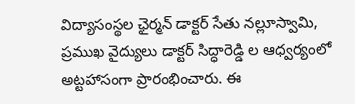విద్యాసంస్థల ఛైర్మన్ డాక్టర్ సేతు నల్లూస్వామి, ప్రముఖ వైద్యులు డాక్టర్ సిద్ధారెడ్డి ల ఆధ్వర్యంలో అట్టహాసంగా ప్రారంభించారు. ఈ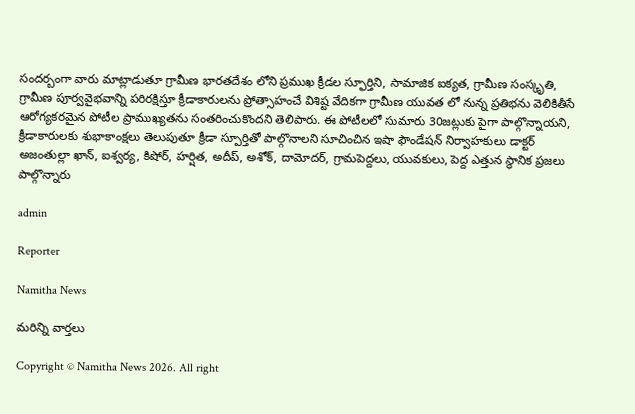సందర్బంగా వారు మాట్లాడుతూ గ్రామీణ భారతదేశం లోని ప్రముఖ క్రీడల స్ఫూర్తిని, సామాజిక ఐక్యత, గ్రామీణ సంస్కృతి, గ్రామీణ పూర్వవైభవాన్ని పరిరక్షిస్తూ క్రీడాకారులను ప్రోత్సాహంచే విశిష్ట వేదికగా గ్రామీణ యువత లో నున్న ప్రతిభను వెలికితీసే ఆరోగ్యకరమైన పోటీల ప్రాముఖ్యతను సంతరించుకొందని తెలిపారు. ఈ పోటీలలో సుమారు 30జట్లుకు పైగా పాల్గొన్నాయని, క్రీడాకారులకు శుభాకాంక్షలు తెలుపుతూ క్రీడా స్పూర్తితో పాల్గొనాలని సూచించిన ఇషా ఫౌండేషన్ నిర్వాహకులు డాక్టర్ అజంతుల్లా ఖాన్, ఐశ్వర్య, కిషోర్, హర్షిత, అదీప్, అశోక్, దామోదర్, గ్రామపెద్దలు, యువకులు, పెద్ద ఎత్తున స్థానిక ప్రజలు పాల్గొన్నారు

admin

Reporter

Namitha News

మరిన్ని వార్తలు

Copyright © Namitha News 2026. All right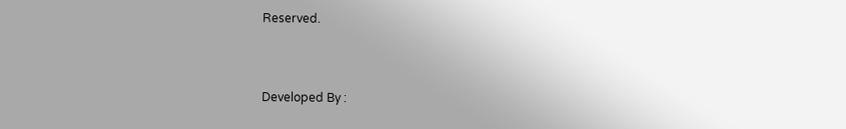Reserved.



Developed By :